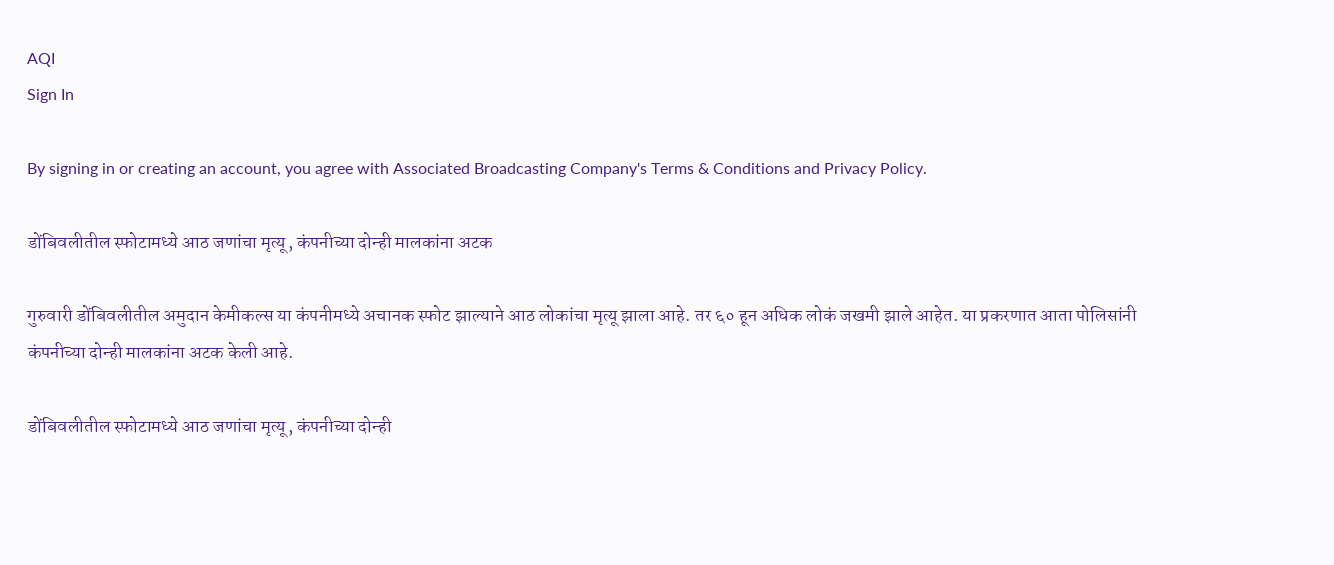AQI
Sign In

By signing in or creating an account, you agree with Associated Broadcasting Company's Terms & Conditions and Privacy Policy.

डोंबिवलीतील स्फोटामध्ये आठ जणांचा मृत्यू, कंपनीच्या दोन्ही मालकांना अटक

गुरुवारी डोंबिवलीतील अमुदान केमीकल्स या कंपनीमध्ये अचानक स्फोट झाल्याने आठ लोकांचा मृत्यू झाला आहे. तर ६० हून अधिक लोकं जखमी झाले आहेत. या प्रकरणात आता पोलिसांनी कंपनीच्या दोन्ही मालकांना अटक केली आहे.

डोंबिवलीतील स्फोटामध्ये आठ जणांचा मृत्यू, कंपनीच्या दोन्ही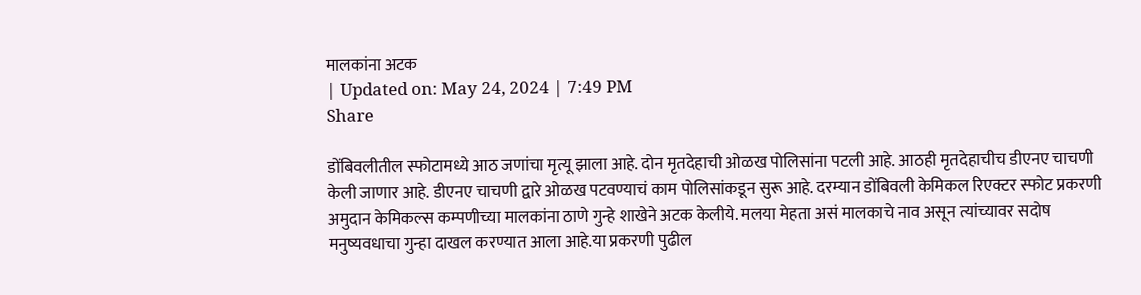मालकांना अटक
| Updated on: May 24, 2024 | 7:49 PM
Share

डोंबिवलीतील स्फोटामध्ये आठ जणांचा मृत्यू झाला आहे. दोन मृतदेहाची ओळख पोलिसांना पटली आहे. आठही मृतदेहाचीच डीएनए चाचणी केली जाणार आहे. डीएनए चाचणी द्वारे ओळख पटवण्याचं काम पोलिसांकडून सुरू आहे. दरम्यान डोंबिवली केमिकल रिएक्टर स्फोट प्रकरणी अमुदान केमिकल्स कम्पणीच्या मालकांना ठाणे गुन्हे शाखेने अटक केलीये. मलया मेहता असं मालकाचे नाव असून त्यांच्यावर सदोष मनुष्यवधाचा गुन्हा दाखल करण्यात आला आहे.या प्रकरणी पुढील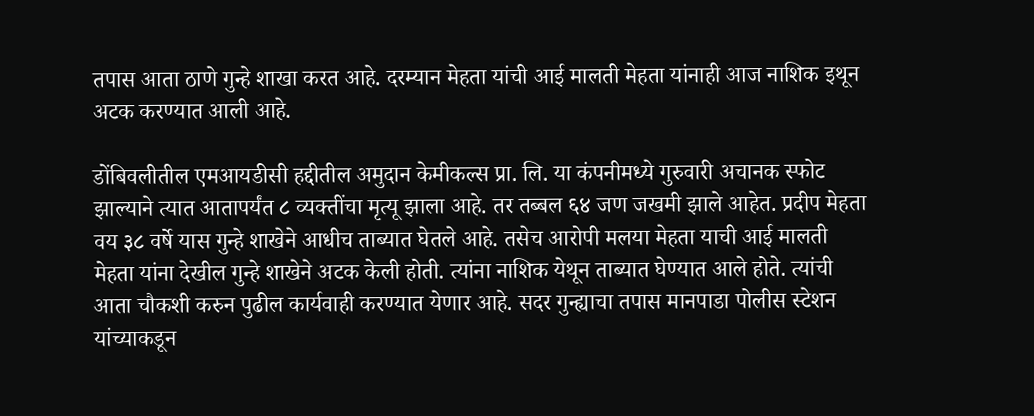तपास आता ठाणे गुन्हे शाखा करत आहे. दरम्यान मेहता यांची आई मालती मेहता यांनाही आज नाशिक इथून अटक करण्यात आली आहे.

डोंबिवलीतील एमआयडीसी ह‌द्दीतील अमुदान केमीकल्स प्रा. लि. या कंपनीमध्ये गुरुवारी अचानक स्फोट झाल्याने त्यात आतापर्यंत ८ व्यक्तींचा मृत्यू झाला आहे. तर तब्बल ६४ जण जखमी झाले आहेत. प्रदीप मेहता वय ३८ वर्षे यास गुन्हे शाखेने आधीच ताब्यात घेतले आहे. तसेच आरोपी मलया मेहता याची आई मालती मेहता यांना देखील गुन्हे शाखेने अटक केली होती. त्यांना नाशिक येथून ताब्यात घेण्यात आले होते. त्यांची आता चौकशी करुन पुढील कार्यवाही करण्यात येणार आहे. सदर गुन्ह्याचा तपास मानपाडा पोलीस स्टेशन यांच्याकडून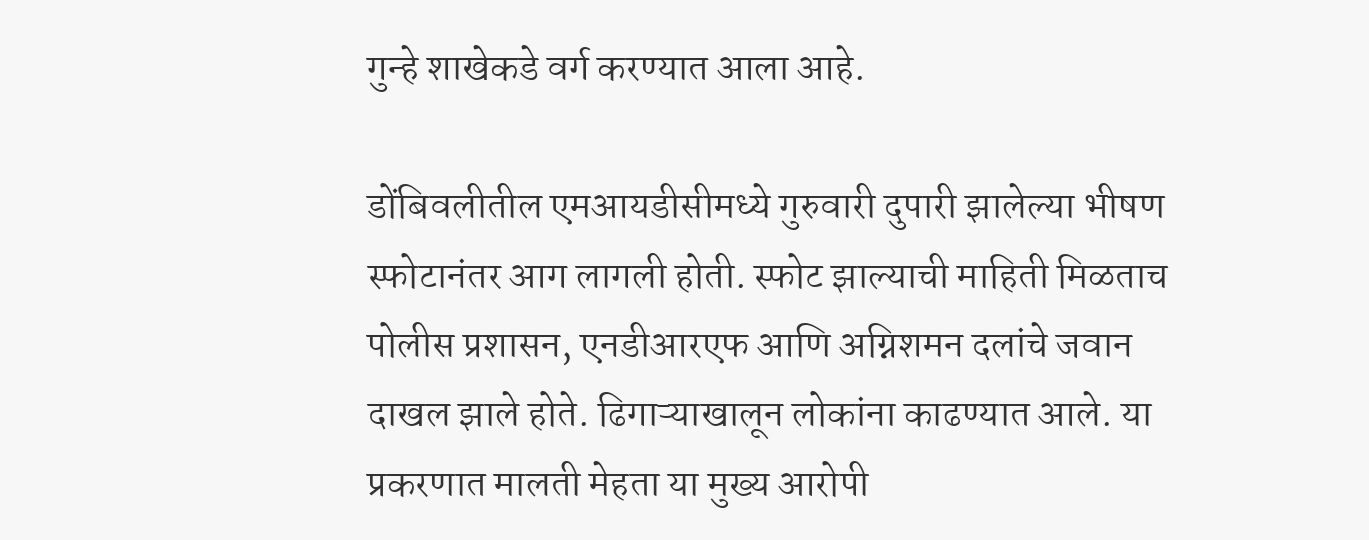गुन्हे शाखेकडे वर्ग करण्यात आला आहे.

डोंबिवलीतील एमआयडीसीमध्ये गुरुवारी दुपारी झालेल्या भीषण स्फोटानंतर आग लागली होती. स्फोट झाल्याची माहिती मिळताच पोलीस प्रशासन, एनडीआरएफ आणि अग्निशमन दलांचे जवान दाखल झाले होते. ढिगाऱ्याखालून लोकांना काढण्यात आले. या प्रकरणात मालती मेहता या मुख्य आरोपी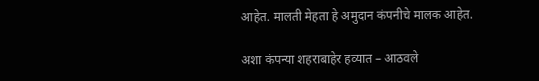आहेत. मालती मेहता हे अमुदान कंपनीचे मालक आहेत.

अशा कंपन्या शहराबाहेर हव्यात – आठवले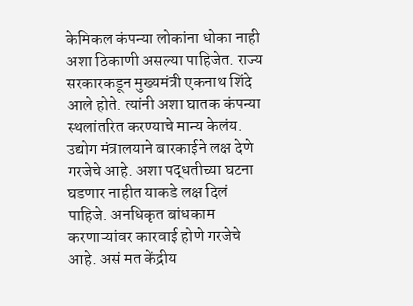केमिकल कंपन्या लोकांना धोका नाही अशा ठिकाणी असल्या पाहिजेत. राज्य सरकारकडून मुख्यमंत्री एकनाथ शिंदे आले होते. त्यांनी अशा घातक कंपन्या स्थलांतरित करण्याचे मान्य केलंय. उद्योग मंत्रालयाने बारकाईने लक्ष देणे गरजेचे आहे. अशा पद्धतीच्या घटना घडणार नाहीत याकडे लक्ष दिलं पाहिजे. अनधिकृत बांधकाम करणाऱ्यांवर कारवाई होणे गरजेचे आहे. असं मत केंद्रीय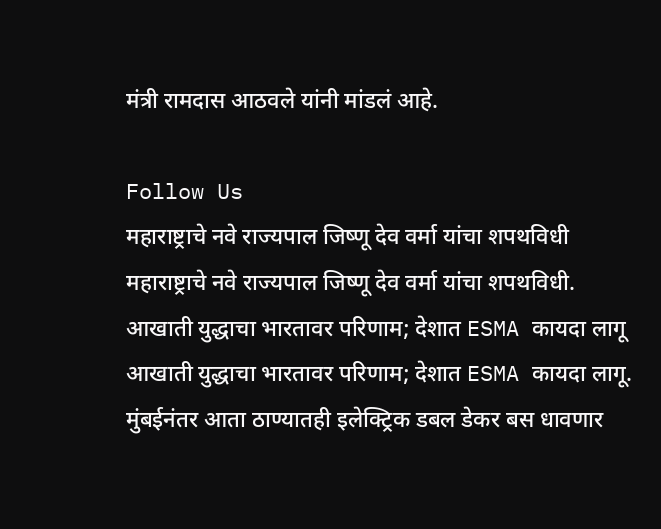मंत्री रामदास आठवले यांनी मांडलं आहे.

Follow Us
महाराष्ट्राचे नवे राज्यपाल जिष्णू देव वर्मा यांचा शपथविधी
महाराष्ट्राचे नवे राज्यपाल जिष्णू देव वर्मा यांचा शपथविधी.
आखाती युद्धाचा भारतावर परिणाम; देशात ESMA कायदा लागू
आखाती युद्धाचा भारतावर परिणाम; देशात ESMA कायदा लागू.
मुंबईनंतर आता ठाण्यातही इलेक्ट्रिक डबल डेकर बस धावणार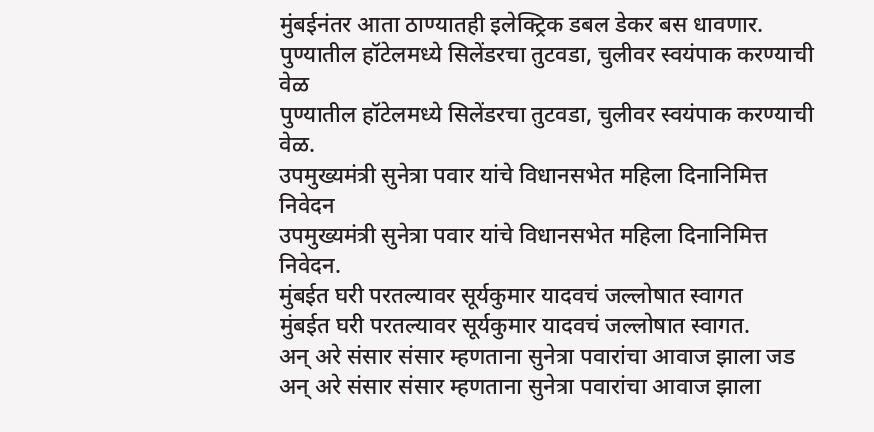मुंबईनंतर आता ठाण्यातही इलेक्ट्रिक डबल डेकर बस धावणार.
पुण्यातील हॉटेलमध्ये सिलेंडरचा तुटवडा, चुलीवर स्वयंपाक करण्याची वेळ
पुण्यातील हॉटेलमध्ये सिलेंडरचा तुटवडा, चुलीवर स्वयंपाक करण्याची वेळ.
उपमुख्यमंत्री सुनेत्रा पवार यांचे विधानसभेत महिला दिनानिमित्त निवेदन
उपमुख्यमंत्री सुनेत्रा पवार यांचे विधानसभेत महिला दिनानिमित्त निवेदन.
मुंबईत घरी परतल्यावर सूर्यकुमार यादवचं जल्लोषात स्वागत
मुंबईत घरी परतल्यावर सूर्यकुमार यादवचं जल्लोषात स्वागत.
अन् अरे संसार संसार म्हणताना सुनेत्रा पवारांचा आवाज झाला जड
अन् अरे संसार संसार म्हणताना सुनेत्रा पवारांचा आवाज झाला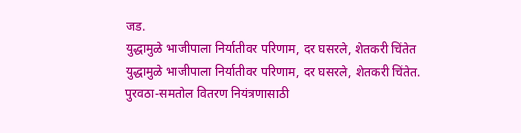जड.
युद्धामुळे भाजीपाला निर्यातीवर परिणाम, दर घसरले, शेतकरी चिंतेत
युद्धामुळे भाजीपाला निर्यातीवर परिणाम, दर घसरले, शेतकरी चिंतेत.
पुरवठा-समतोल वितरण नियंत्रणासाठी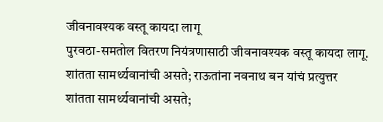जीवनावश्यक वस्तू कायदा लागू
पुरवठा-समतोल वितरण नियंत्रणासाठी जीवनावश्यक वस्तू कायदा लागू.
शांतता सामर्थ्यवानांची असते; राऊतांना नवनाथ बन यांचं प्रत्युत्तर
शांतता सामर्थ्यवानांची असते;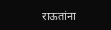राऊतांना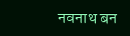नवनाथ बन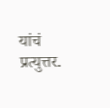यांचं प्रत्युत्तर.